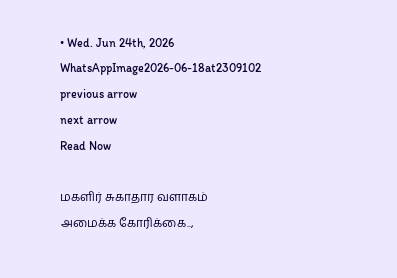• Wed. Jun 24th, 2026
WhatsAppImage2026-06-18at2309102
previous arrow
next arrow
Read Now

மகளிர் சுகாதார வளாகம் அமைக்க கோரிக்கை..,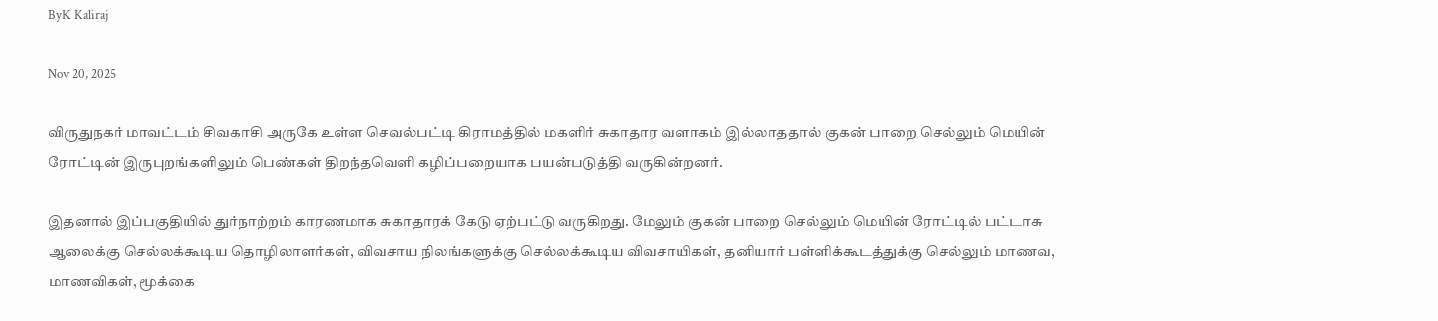ByK Kaliraj

Nov 20, 2025

விருதுநகர் மாவட்டம் சிவகாசி அருகே உள்ள செவல்பட்டி கிராமத்தில் மகளிர் சுகாதார வளாகம் இல்லாததால் குகன் பாறை செல்லும் மெயின் ரோட்டின் இருபுறங்களிலும் பெண்கள் திறந்தவெளி கழிப்பறையாக பயன்படுத்தி வருகின்றனர்.

இதனால் இப்பகுதியில் துர்நாற்றம் காரணமாக சுகாதாரக் கேடு ஏற்பட்டு வருகிறது. மேலும் குகன் பாறை செல்லும் மெயின் ரோட்டில் பட்டாசு ஆலைக்கு செல்லக்கூடிய தொழிலாளர்கள், விவசாய நிலங்களுக்கு செல்லக்கூடிய விவசாயிகள், தனியார் பள்ளிக்கூடத்துக்கு செல்லும் மாணவ, மாணவிகள், மூக்கை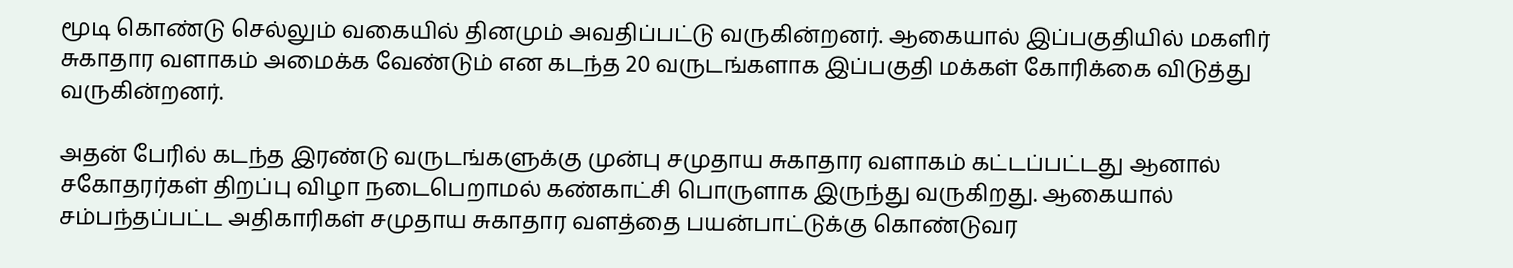மூடி கொண்டு செல்லும் வகையில் தினமும் அவதிப்பட்டு வருகின்றனர். ஆகையால் இப்பகுதியில் மகளிர் சுகாதார வளாகம் அமைக்க வேண்டும் என கடந்த 20 வருடங்களாக இப்பகுதி மக்கள் கோரிக்கை விடுத்து வருகின்றனர்.

அதன் பேரில் கடந்த இரண்டு வருடங்களுக்கு முன்பு சமுதாய சுகாதார வளாகம் கட்டப்பட்டது ஆனால் சகோதரர்கள் திறப்பு விழா நடைபெறாமல் கண்காட்சி பொருளாக இருந்து வருகிறது. ஆகையால் சம்பந்தப்பட்ட அதிகாரிகள் சமுதாய சுகாதார வளத்தை பயன்பாட்டுக்கு கொண்டுவர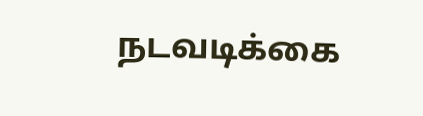நடவடிக்கை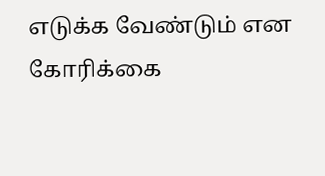எடுக்க வேண்டும் என கோரிக்கை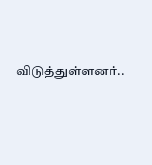விடுத்துள்ளனர்..